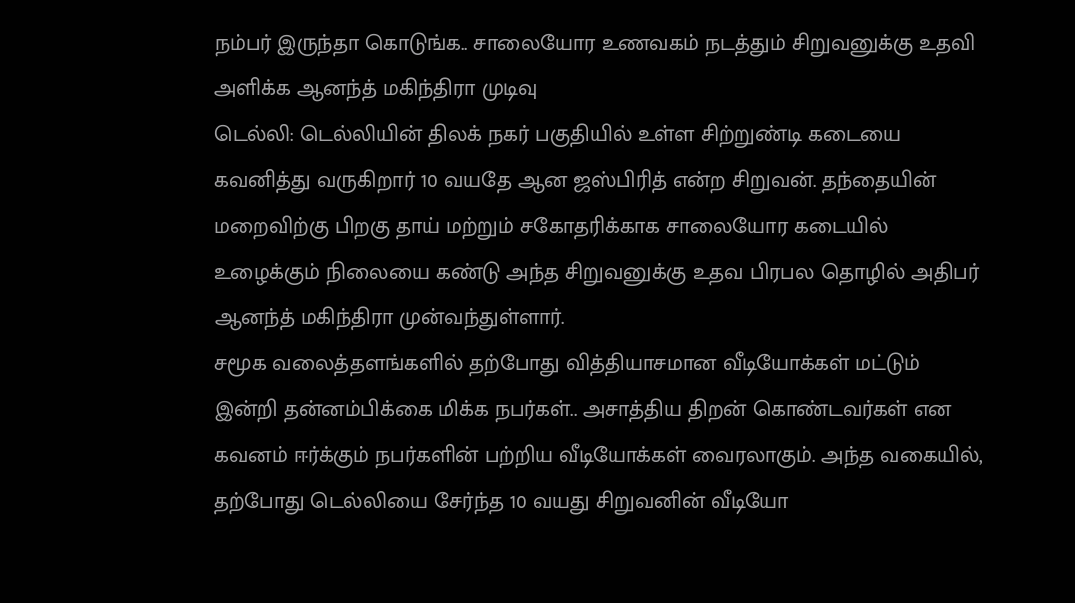நம்பர் இருந்தா கொடுங்க.. சாலையோர உணவகம் நடத்தும் சிறுவனுக்கு உதவி அளிக்க ஆனந்த் மகிந்திரா முடிவு
டெல்லி: டெல்லியின் திலக் நகர் பகுதியில் உள்ள சிற்றுண்டி கடையை கவனித்து வருகிறார் 10 வயதே ஆன ஜஸ்பிரித் என்ற சிறுவன். தந்தையின் மறைவிற்கு பிறகு தாய் மற்றும் சகோதரிக்காக சாலையோர கடையில் உழைக்கும் நிலையை கண்டு அந்த சிறுவனுக்கு உதவ பிரபல தொழில் அதிபர் ஆனந்த் மகிந்திரா முன்வந்துள்ளார்.
சமூக வலைத்தளங்களில் தற்போது வித்தியாசமான வீடியோக்கள் மட்டும் இன்றி தன்னம்பிக்கை மிக்க நபர்கள்.. அசாத்திய திறன் கொண்டவர்கள் என கவனம் ஈர்க்கும் நபர்களின் பற்றிய வீடியோக்கள் வைரலாகும். அந்த வகையில், தற்போது டெல்லியை சேர்ந்த 10 வயது சிறுவனின் வீடியோ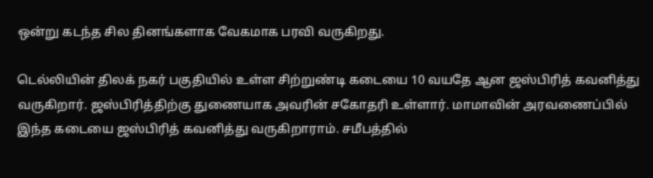ஒன்று கடந்த சில தினங்களாக வேகமாக பரவி வருகிறது.

டெல்லியின் திலக் நகர் பகுதியில் உள்ள சிற்றுண்டி கடையை 10 வயதே ஆன ஜஸ்பிரித் கவனித்து வருகிறார். ஜஸ்பிரித்திற்கு துணையாக அவரின் சகோதரி உள்ளார். மாமாவின் அரவணைப்பில் இந்த கடையை ஜஸ்பிரித் கவனித்து வருகிறாராம். சமீபத்தில்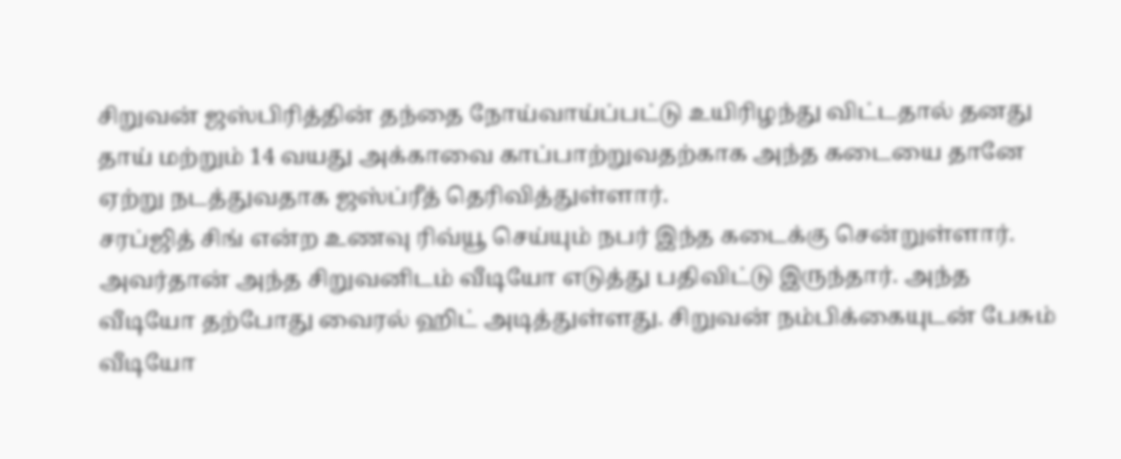சிறுவன் ஜஸ்பிரித்தின் தந்தை நோய்வாய்ப்பட்டு உயிரிழந்து விட்டதால் தனது தாய் மற்றும் 14 வயது அக்காவை காப்பாற்றுவதற்காக அந்த கடையை தானே ஏற்று நடத்துவதாக ஜஸ்ப்ரீத் தெரிவித்துள்ளார்.
சரப்ஜித் சிங் என்ற உணவு ரிவ்யூ செய்யும் நபர் இந்த கடைக்கு சென்றுள்ளார். அவர்தான் அந்த சிறுவனிடம் வீடியோ எடுத்து பதிவிட்டு இருந்தார். அந்த வீடியோ தற்போது வைரல் ஹிட் அடித்துள்ளது. சிறுவன் நம்பிக்கையுடன் பேசும் வீடியோ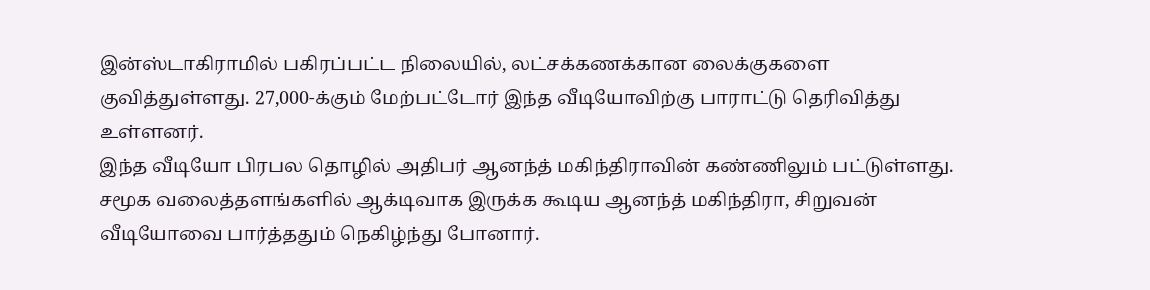இன்ஸ்டாகிராமில் பகிரப்பட்ட நிலையில், லட்சக்கணக்கான லைக்குகளை குவித்துள்ளது. 27,000-க்கும் மேற்பட்டோர் இந்த வீடியோவிற்கு பாராட்டு தெரிவித்து உள்ளனர்.
இந்த வீடியோ பிரபல தொழில் அதிபர் ஆனந்த் மகிந்திராவின் கண்ணிலும் பட்டுள்ளது. சமூக வலைத்தளங்களில் ஆக்டிவாக இருக்க கூடிய ஆனந்த் மகிந்திரா, சிறுவன் வீடியோவை பார்த்ததும் நெகிழ்ந்து போனார்.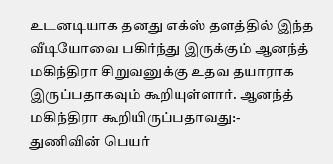உடனடியாக தனது எக்ஸ் தளத்தில் இந்த வீடியோவை பகிர்ந்து இருக்கும் ஆனந்த் மகிந்திரா சிறுவனுக்கு உதவ தயாராக இருப்பதாகவும் கூறியுள்ளார். ஆனந்த் மகிந்திரா கூறியிருப்பதாவது:-
துணிவின் பெயர்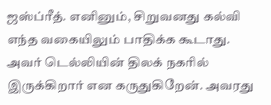ஜஸ்ப்ரீத். எனினும், சிறுவனது கல்வி எந்த வகையிலும் பாதிக்க கூடாது. அவர் டெல்லியின் திலக் நகரில் இருக்கிறார் என கருதுகிறேன். அவரது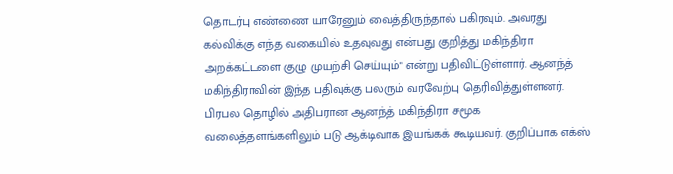தொடர்பு எண்ணை யாரேனும் வைத்திருந்தால் பகிரவும். அவரது கல்விக்கு எந்த வகையில் உதவுவது என்பது குறித்து மகிந்திரா அறக்கட்டளை குழு முயற்சி செய்யும்" என்று பதிவிட்டுள்ளார். ஆனந்த் மகிந்திராவின் இந்த பதிவுக்கு பலரும் வரவேற்பு தெரிவித்துள்ளனர்.
பிரபல தொழில் அதிபரான ஆனந்த் மகிந்திரா சமூக வலைத்தளங்களிலும் படு ஆக்டிவாக இயங்கக் கூடியவர். குறிப்பாக எக்ஸ்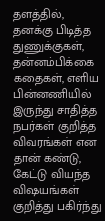தளத்தில், தனக்கு பிடித்த துணுக்குகள், தன்னம்பிக்கை கதைகள், எளிய பின்னணியில் இருந்து சாதித்த நபர்கள் குறித்த விவரங்கள் என தான் கண்டு, கேட்டு வியந்த விஷயங்கள் குறித்து பகிர்ந்து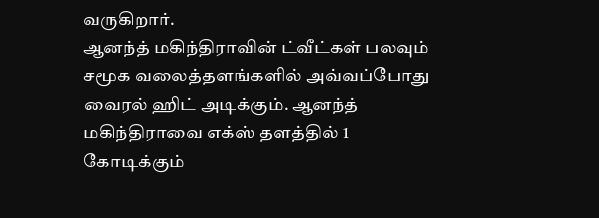வருகிறார்.
ஆனந்த் மகிந்திராவின் ட்வீட்கள் பலவும் சமூக வலைத்தளங்களில் அவ்வப்போது வைரல் ஹிட் அடிக்கும். ஆனந்த் மகிந்திராவை எக்ஸ் தளத்தில் 1 கோடிக்கும்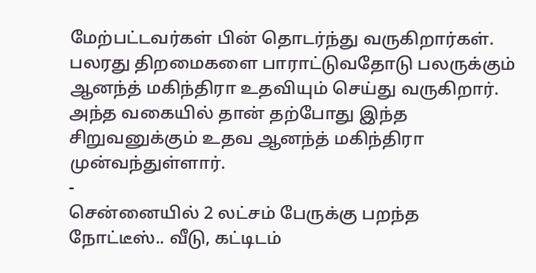மேற்பட்டவர்கள் பின் தொடர்ந்து வருகிறார்கள். பலரது திறமைகளை பாராட்டுவதோடு பலருக்கும் ஆனந்த் மகிந்திரா உதவியும் செய்து வருகிறார். அந்த வகையில் தான் தற்போது இந்த சிறுவனுக்கும் உதவ ஆனந்த் மகிந்திரா முன்வந்துள்ளார்.
-
சென்னையில் 2 லட்சம் பேருக்கு பறந்த நோட்டீஸ்.. வீடு, கட்டிடம்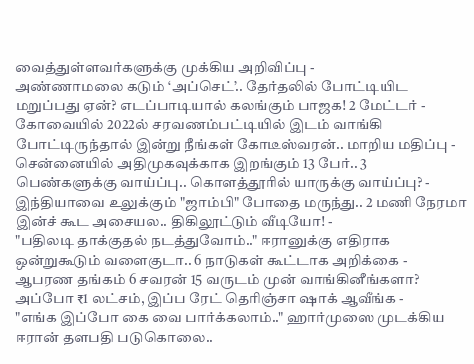வைத்துள்ளவர்களுக்கு முக்கிய அறிவிப்பு -
அண்ணாமலை கடும் ‘அப்செட்’.. தேர்தலில் போட்டியிட மறுப்பது ஏன்? எடப்பாடியால் கலங்கும் பாஜக! 2 மேட்டர் -
கோவையில் 2022ல் சரவணம்பட்டியில் இடம் வாங்கி போட்டிருந்தால் இன்று நீங்கள் கோடீஸ்வரன்.. மாறிய மதிப்பு -
சென்னையில் அதிமுகவுக்காக இறங்கும் 13 பேர்.. 3 பெண்களுக்கு வாய்ப்பு.. கொளத்தூரில் யாருக்கு வாய்ப்பு? -
இந்தியாவை உலுக்கும் "ஜாம்பி" போதை மருந்து.. 2 மணி நேரமா இன்ச் கூட அசையல.. திகிலூட்டும் வீடியோ! -
"பதிலடி தாக்குதல் நடத்துவோம்.." ஈரானுக்கு எதிராக ஒன்றுகூடும் வளைகுடா.. 6 நாடுகள் கூட்டாக அறிக்கை -
ஆபரண தங்கம் 6 சவரன் 15 வருடம் முன் வாங்கினீங்களா? அப்போ ₹1 லட்சம், இப்ப ரேட் தெரிஞ்சா ஷாக் ஆவீங்க -
"எங்க இப்போ கை வை பார்க்கலாம்.." ஹார்முஸை முடக்கிய ஈரான் தளபதி படுகொலை..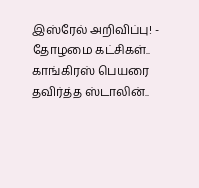இஸ்ரேல் அறிவிப்பு! -
தோழமை கட்சிகள்.. காங்கிரஸ் பெயரை தவிர்த்த ஸ்டாலின்..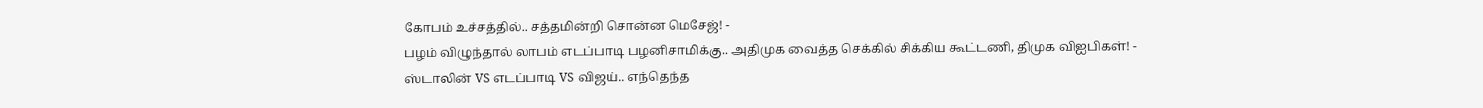கோபம் உச்சத்தில்.. சத்தமின்றி சொன்ன மெசேஜ்! -
பழம் விழுந்தால் லாபம் எடப்பாடி பழனிசாமிக்கு.. அதிமுக வைத்த செக்கில் சிக்கிய கூட்டணி, திமுக விஐபிகள்! -
ஸ்டாலின் VS எடப்பாடி VS விஜய்.. எந்தெந்த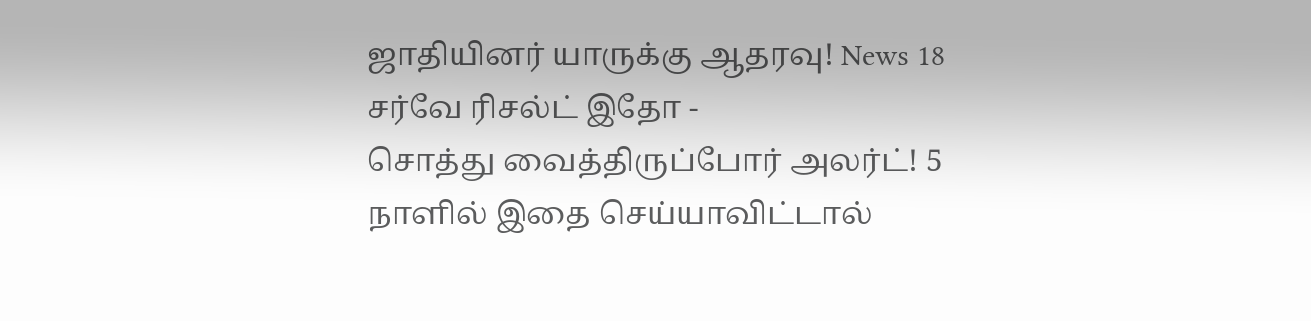ஜாதியினர் யாருக்கு ஆதரவு! News 18 சர்வே ரிசல்ட் இதோ -
சொத்து வைத்திருப்போர் அலர்ட்! 5 நாளில் இதை செய்யாவிட்டால்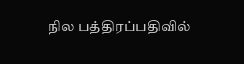நில பத்திரப்பதிவில்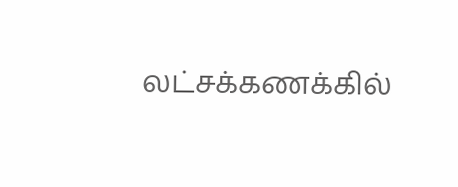லட்சக்கணக்கில்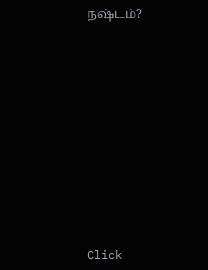நஷ்டம்?












Click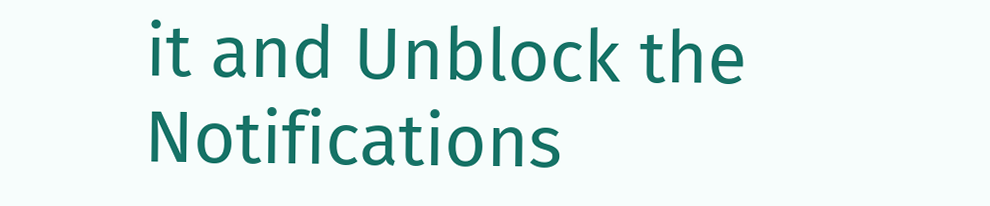it and Unblock the Notifications